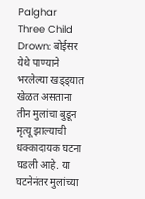Palghar Three Child Drown: बोईसर येथे पाण्याने भरलेल्या खड्ड्यात खेळत असताना तीन मुलांचा बुडून मृत्यू झाल्याची धक्कादायक घटना घडली आहे. या घटनेनंतर मुलांच्या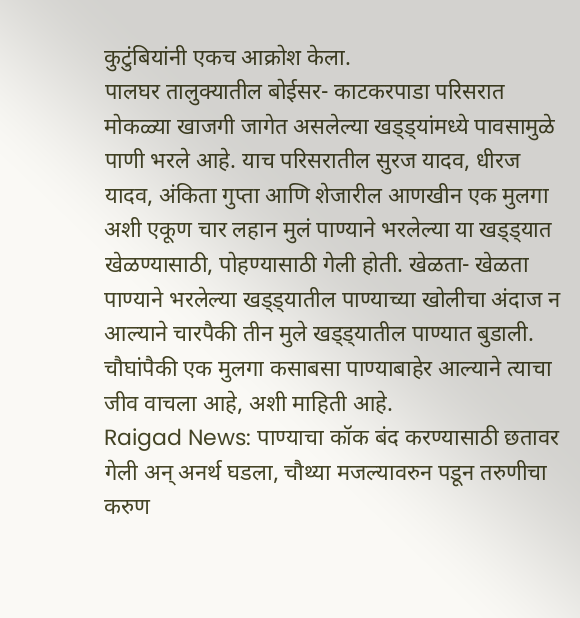कुटुंबियांनी एकच आक्रोश केला.
पालघर तालुक्यातील बोईसर- काटकरपाडा परिसरात मोकळ्या खाजगी जागेत असलेल्या खड्ड्यांमध्ये पावसामुळे पाणी भरले आहे. याच परिसरातील सुरज यादव, धीरज यादव, अंकिता गुप्ता आणि शेजारील आणखीन एक मुलगा अशी एकूण चार लहान मुलं पाण्याने भरलेल्या या खड्ड्यात खेळण्यासाठी, पोहण्यासाठी गेली होती. खेळता- खेळता पाण्याने भरलेल्या खड्ड्यातील पाण्याच्या खोलीचा अंदाज न आल्याने चारपैकी तीन मुले खड्ड्यातील पाण्यात बुडाली. चौघांपैकी एक मुलगा कसाबसा पाण्याबाहेर आल्याने त्याचा जीव वाचला आहे, अशी माहिती आहे.
Raigad News: पाण्याचा कॉक बंद करण्यासाठी छतावर गेली अन् अनर्थ घडला, चौथ्या मजल्यावरुन पडून तरुणीचा करुण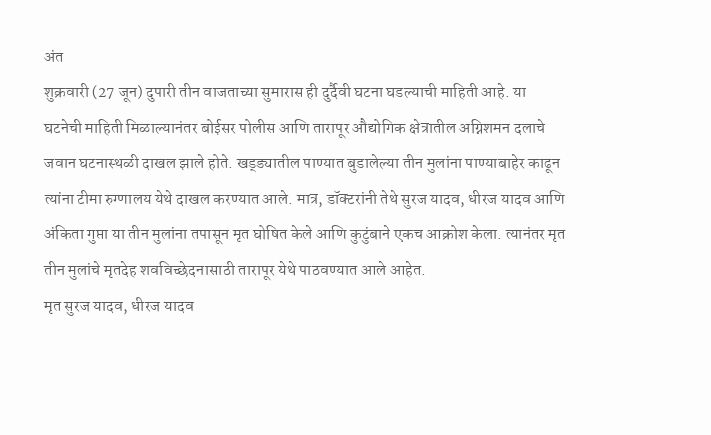अंत
शुक्रवारी (27 जून) दुपारी तीन वाजताच्या सुमारास ही दुर्दैवी घटना घडल्याची माहिती आहे. या घटनेची माहिती मिळाल्यानंतर बोईसर पोलीस आणि तारापूर औद्योगिक क्षेत्रातील अग्निशमन दलाचे जवान घटनास्थळी दाखल झाले होते. खड्ड्यातील पाण्यात बुडालेल्या तीन मुलांना पाण्याबाहेर काढून त्यांना टीमा रुग्णालय येथे दाखल करण्यात आले. मात्र, डॉक्टरांनी तेथे सुरज यादव, धीरज यादव आणि अंकिता गुप्ता या तीन मुलांना तपासून मृत घोषित केले आणि कुटुंबाने एकच आक्रोश केला. त्यानंतर मृत तीन मुलांचे मृतदेह शवविच्छेदनासाठी तारापूर येथे पाठवण्यात आले आहेत.
मृत सुरज यादव, धीरज यादव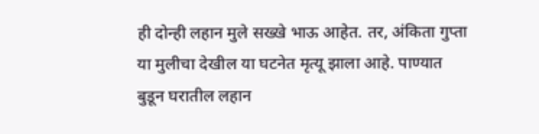ही दोन्ही लहान मुले सख्खे भाऊ आहेत. तर, अंकिता गुप्ता या मुलीचा देखील या घटनेत मृत्यू झाला आहे. पाण्यात बुडून घरातील लहान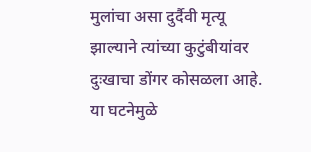मुलांचा असा दुर्दैवी मृत्यू झाल्याने त्यांच्या कुटुंबीयांवर दुःखाचा डोंगर कोसळला आहे. या घटनेमुळे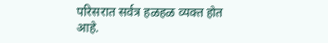परिसरात सर्वत्र हळहळ व्यक्त होत आहे.